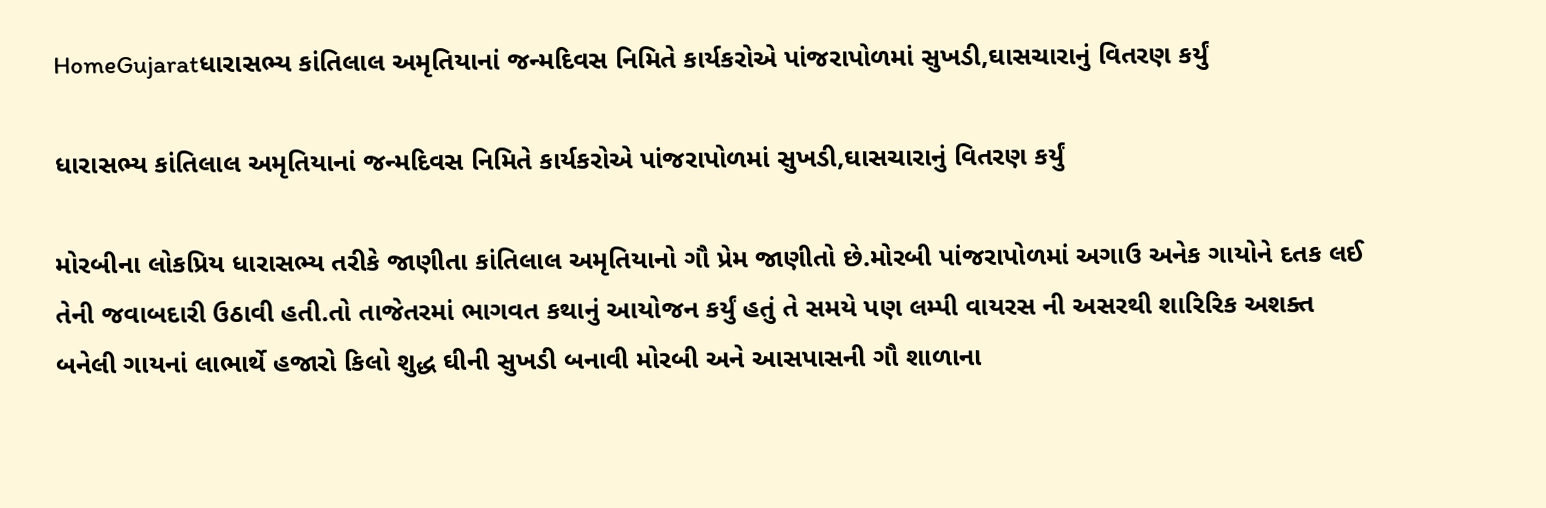HomeGujaratધારાસભ્ય કાંતિલાલ અમૃતિયાનાં જન્મદિવસ નિમિતે કાર્યકરોએ પાંજરાપોળમાં સુખડી,ઘાસચારાનું વિતરણ કર્યું

ધારાસભ્ય કાંતિલાલ અમૃતિયાનાં જન્મદિવસ નિમિતે કાર્યકરોએ પાંજરાપોળમાં સુખડી,ઘાસચારાનું વિતરણ કર્યું

મોરબીના લોકપ્રિય ધારાસભ્ય તરીકે જાણીતા કાંતિલાલ અમૃતિયાનો ગૌ પ્રેમ જાણીતો છે.મોરબી પાંજરાપોળમાં અગાઉ અનેક ગાયોને દતક લઈ તેની જવાબદારી ઉઠાવી હતી.તો તાજેતરમાં ભાગવત કથાનું આયોજન કર્યું હતું તે સમયે પણ લમ્પી વાયરસ ની અસરથી શારિરિક અશક્ત બનેલી ગાયનાં લાભાર્થે હજારો કિલો શુદ્ધ ઘીની સુખડી બનાવી મોરબી અને આસપાસની ગૌ શાળાના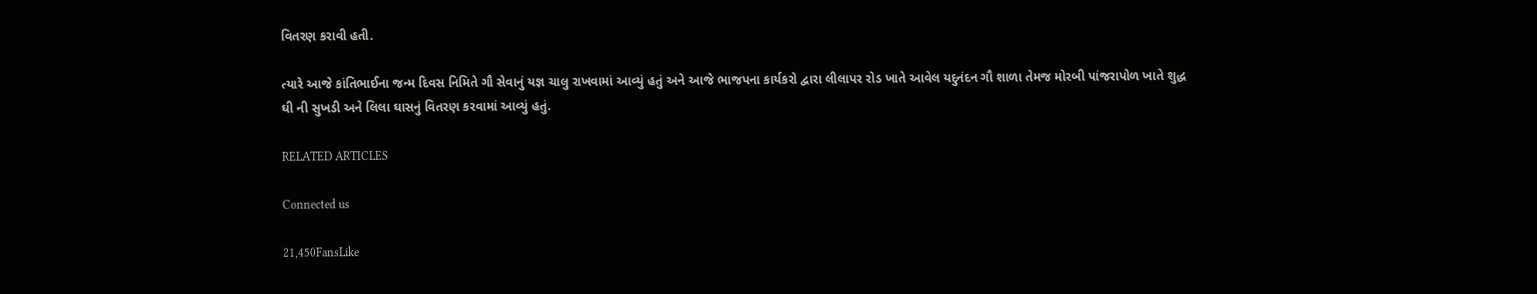વિતરણ કરાવી હતી.

ત્યારે આજે કાંતિભાઈના જન્મ દિવસ નિમિતે ગૌ સેવાનું યજ્ઞ ચાલુ રાખવામાં આવ્યું હતું અને આજે ભાજપના કાર્યકરો દ્વારા લીલાપર રોડ ખાતે આવેલ યદુનંદન ગૌ શાળા તેમજ મોરબી પાંજરાપોળ ખાતે શુદ્ધ ઘી ની સુખડી અને લિલા ઘાસનું વિતરણ કરવામાં આવ્યું હતું.

RELATED ARTICLES

Connected us

21,450FansLike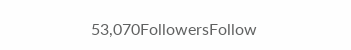53,070FollowersFollow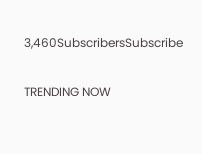3,460SubscribersSubscribe

TRENDING NOW